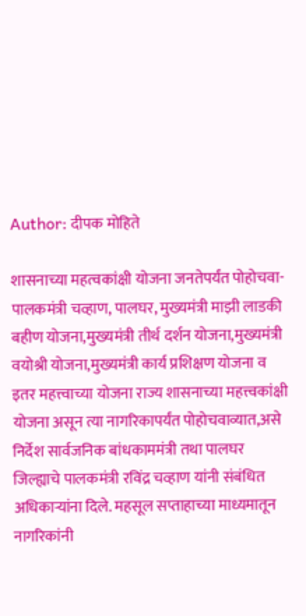Author: दीपक मोहिते

शासनाच्या महत्वकांक्षी योजना जनतेपर्यंत पोहोचवा- पालकमंत्री चव्हाण, पालघर, मुख्यमंत्री माझी लाडकी बहीण योजना,मुख्यमंत्री तीर्थ दर्शन योजना,मुख्यमंत्री वयोश्री योजना,मुख्यमंत्री कार्य प्रशिक्षण योजना व इतर महत्त्वाच्या योजना राज्य शासनाच्या महत्त्वकांक्षी योजना असून त्या नागरिकापर्यंत पोहोचवाव्यात,असे निर्देश सार्वजनिक बांधकाममंत्री तथा पालघर जिल्ह्याचे पालकमंत्री रविंद्र चव्हाण यांनी संबंधित अधिकाऱ्यांना दिले. महसूल सप्ताहाच्या माध्यमातून नागरिकांनी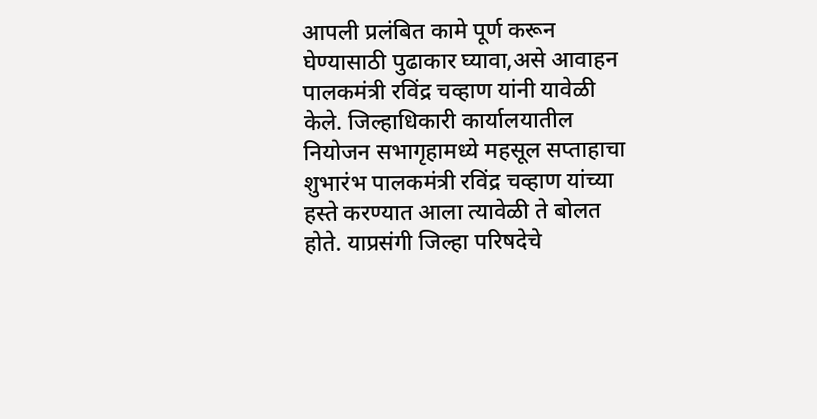आपली प्रलंबित कामे पूर्ण करून घेण्यासाठी पुढाकार घ्यावा,असे आवाहन पालकमंत्री रविंद्र चव्हाण यांनी यावेळी केले. जिल्हाधिकारी कार्यालयातील नियोजन सभागृहामध्ये महसूल सप्ताहाचा शुभारंभ पालकमंत्री रविंद्र चव्हाण यांच्या हस्ते करण्यात आला त्यावेळी ते बोलत होते. याप्रसंगी जिल्हा परिषदेचे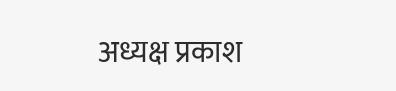अध्यक्ष प्रकाश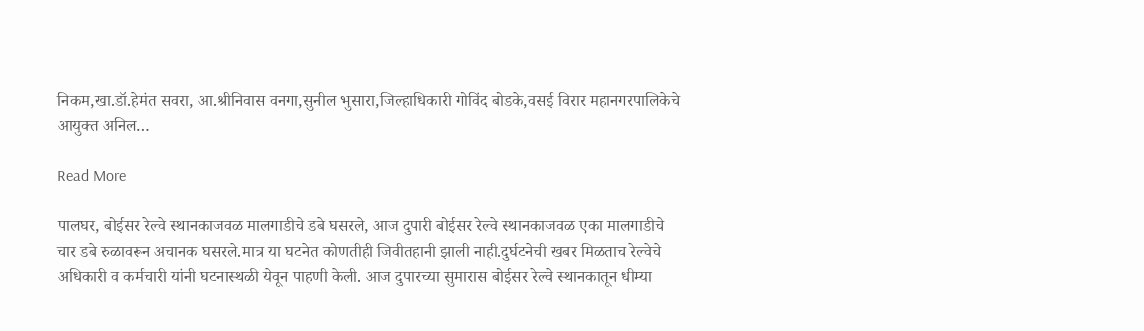निकम,खा.डॉ.हेमंत सवरा, आ.श्रीनिवास वनगा,सुनील भुसारा,जिल्हाधिकारी गोविंद बोडके,वसई विरार महानगरपालिकेचे आयुक्त अनिल…

Read More

पालघर, बोईसर रेल्वे स्थानकाजवळ मालगाडीचे डबे घसरले, आज दुपारी बोईसर रेल्वे स्थानकाजवळ एका मालगाडीचे चार डबे रुळावरून अचानक घसरले.मात्र या घटनेत कोणतीही जिवीतहानी झाली नाही.दुर्घटनेची खबर मिळताच रेल्वेचे अधिकारी व कर्मचारी यांनी घटनास्थळी येवून पाहणी केली. आज दुपारच्या सुमारास बोईसर रेल्वे स्थानकातून धीम्या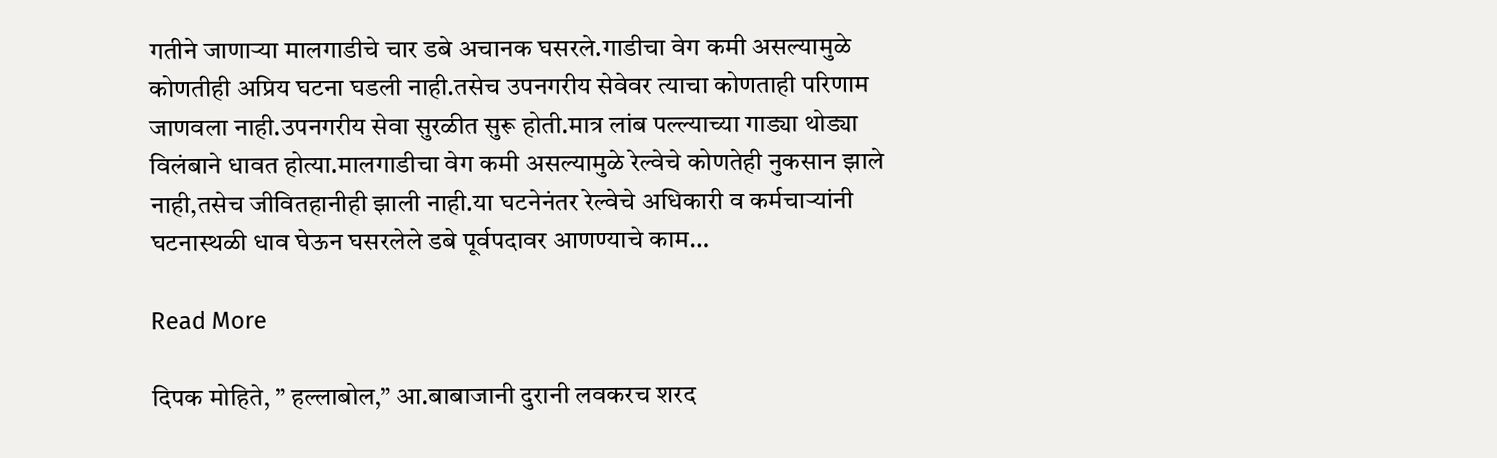गतीने जाणाऱ्या मालगाडीचे चार डबे अचानक घसरले.गाडीचा वेग कमी असल्यामुळे कोणतीही अप्रिय घटना घडली नाही.तसेच उपनगरीय सेवेवर त्याचा कोणताही परिणाम जाणवला नाही.उपनगरीय सेवा सुरळीत सुरू होती.मात्र लांब पल्ल्याच्या गाड्या थोड्या विलंबाने धावत होत्या.मालगाडीचा वेग कमी असल्यामुळे रेल्वेचे कोणतेही नुकसान झाले नाही,तसेच जीवितहानीही झाली नाही.या घटनेनंतर रेल्वेचे अधिकारी व कर्मचाऱ्यांनी घटनास्थळी धाव घेऊन घसरलेले डबे पूर्वपदावर आणण्याचे काम…

Read More

दिपक मोहिते, ” हल्लाबोल,” आ.बाबाजानी दुरानी लवकरच शरद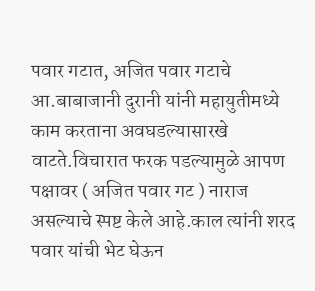पवार गटात, अजित पवार गटाचे आ.बाबाजानी दुरानी यांनी महायुतीमध्ये काम करताना अवघडल्यासारखे वाटते.विचारात फरक पडल्यामुळे आपण पक्षावर ( अजित पवार गट ) नाराज असल्याचे स्पष्ट केले आहे.काल त्यांनी शरद पवार यांची भेट घेऊन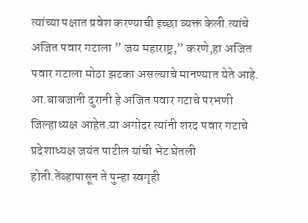त्यांच्या पक्षात प्रवेश करण्याची इच्छा व्यक्त केली.त्यांचे अजित पवार गटाला ” जय महाराष्ट्र,” करणे,हा अजित पवार गटाला मोठा झटका असल्याचे मानण्यात येते आहे. आ.बाबजानी दुरानी हे अजित पवार गटाचे परभणी जिल्हाध्यक्ष आहेत.या अगोदर त्यांनी शरद पवार गटाचे प्रदेशाध्यक्ष जयंत पाटील यांची भेट घेतली होती.तेंव्हापासून ते पुन्हा स्वगृही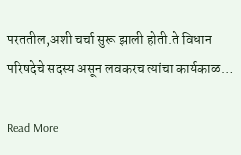परततील,अशी चर्चा सुरू झाली होती.ते विधान परिषदेचे सदस्य असून लवकरच त्यांचा कार्यकाळ…

Read More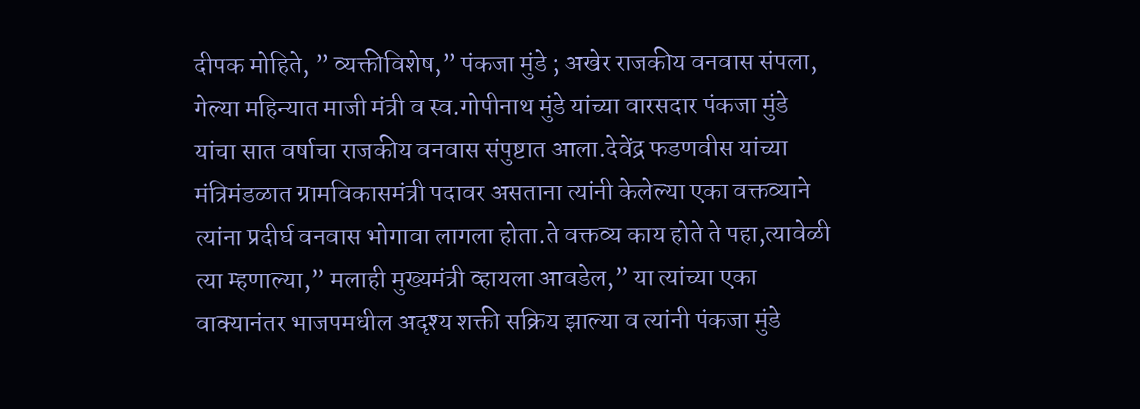दीपक मोहिते, ” व्यक्तीविशेष,” पंकजा मुंडे ; अखेर राजकीय वनवास संपला, गेल्या महिन्यात माजी मंत्री व स्व.गोपीनाथ मुंडे यांच्या वारसदार पंकजा मुंडे यांचा सात वर्षाचा राजकीय वनवास संपुष्टात आला.देवेंद्र फडणवीस यांच्या मंत्रिमंडळात ग्रामविकासमंत्री पदावर असताना त्यांनी केलेल्या एका वक्तव्याने त्यांना प्रदीर्घ वनवास भोगावा लागला होता.ते वक्तव्य काय होते ते पहा,त्यावेळी त्या म्हणाल्या,” मलाही मुख्यमंत्री व्हायला आवडेल,” या त्यांच्या एका वाक्यानंतर भाजपमधील अदृश्य शक्ती सक्रिय झाल्या व त्यांनी पंकजा मुंडे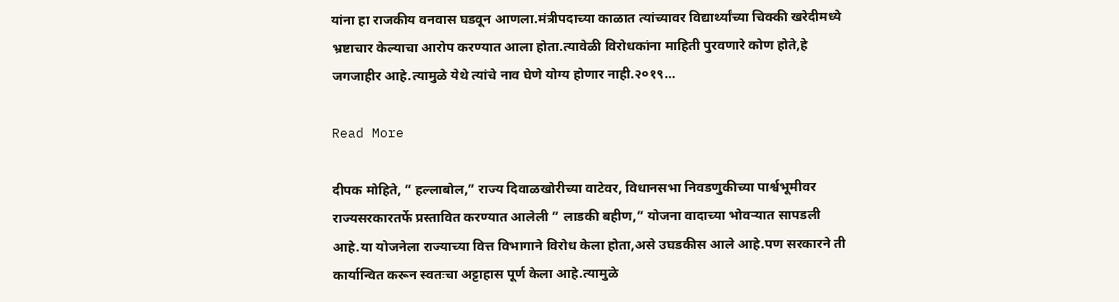यांना हा राजकीय वनवास घडवून आणला.मंत्रीपदाच्या काळात त्यांच्यावर विद्यार्थ्यांच्या चिक्की खरेदीमध्ये भ्रष्टाचार केल्याचा आरोप करण्यात आला होता.त्यावेळी विरोधकांना माहिती पुरवणारे कोण होते,हे जगजाहीर आहे.त्यामुळे येथे त्यांचे नाव घेणे योग्य होणार नाही.२०१९…

Read More

दीपक मोहिते, ” हल्लाबोल,” राज्य दिवाळखोरीच्या वाटेवर, विधानसभा निवडणुकीच्या पार्श्वभूमीवर राज्यसरकारतर्फे प्रस्तावित करण्यात आलेली ” लाडकी बहीण,” योजना वादाच्या भोवऱ्यात सापडली आहे.या योजनेला राज्याच्या वित्त विभागाने विरोध केला होता,असे उघडकीस आले आहे.पण सरकारने ती कार्यान्वित करून स्वतःचा अट्टाहास पूर्ण केला आहे.त्यामुळे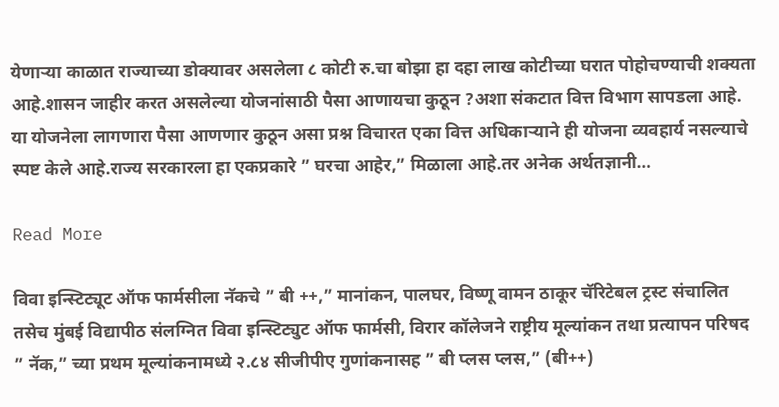येणाऱ्या काळात राज्याच्या डोक्यावर असलेला ८ कोटी रु.चा बोझा हा दहा लाख कोटीच्या घरात पोहोचण्याची शक्यता आहे.शासन जाहीर करत असलेल्या योजनांसाठी पैसा आणायचा कुठून ?अशा संकटात वित्त विभाग सापडला आहे. या योजनेला लागणारा पैसा आणणार कुठून असा प्रश्न विचारत एका वित्त अधिकाऱ्याने ही योजना व्यवहार्य नसल्याचे स्पष्ट केले आहे.राज्य सरकारला हा एकप्रकारे ” घरचा आहेर,” मिळाला आहे.तर अनेक अर्थतज्ञानी…

Read More

विवा इन्स्टिट्यूट ऑफ फार्मसीला नॅकचे ” बी ++,” मानांकन, पालघर, विष्णू वामन ठाकूर चॅरिटेबल ट्रस्ट संचालित तसेच मुंबई विद्यापीठ संलग्नित विवा इन्स्टिट्युट ऑफ फार्मसी, विरार कॉलेजने राष्ट्रीय मूल्यांकन तथा प्रत्यापन परिषद ” नॅक,” च्या प्रथम मूल्यांकनामध्ये २.८४ सीजीपीए गुणांकनासह ” बी प्लस प्लस,” (बी++)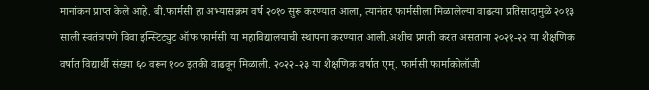मानांकन प्राप्त केले आहे. बी.फार्मसी हा अभ्यासक्रम वर्ष २०१० सुरू करण्यात आला, त्यानंतर फार्मसीला मिळालेल्या वाढत्या प्रतिसादामुळे २०१३ साली स्वतंत्रपणे विवा इन्स्टिट्युट ऑफ फार्मसी या महाविद्यालयाची स्थापना करण्यात आली.अशीच प्रगती करत असताना २०२१-२२ या शैक्षणिक वर्षात विद्यार्थी संख्या ६० वरून १०० इतकी वाढवून मिळाली. २०२२-२३ या शैक्षणिक वर्षात एम्. फार्मसी फार्माकोलॉजी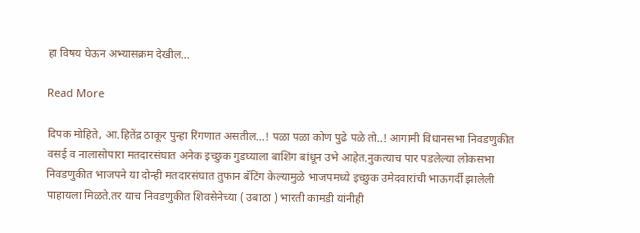हा विषय घेऊन अभ्यासक्रम देखील…

Read More

दिपक मोहिते, आ.हितेंद्र ठाकूर पुन्हा रिंगणात असतील…! पळा पळा कोण पुढे पळे तो..! आगामी विधानसभा निवडणुकीत वसई व नालासोपारा मतदारसंघात अनेक इच्छुक गुडघ्याला बाशिंग बांधून उभे आहेत.नुकत्याच पार पडलेल्या लोकसभा निवडणुकीत भाजपने या दोन्ही मतदारसंघात तुफान बॅटिंग केल्यामुळे भाजपमध्ये इच्छुक उमेदवारांची भाऊगर्दी झालेली पाहायला मिळते.तर याच निवडणुकीत शिवसेनेच्या ( उबाठा ) भारती कामडी यांनीही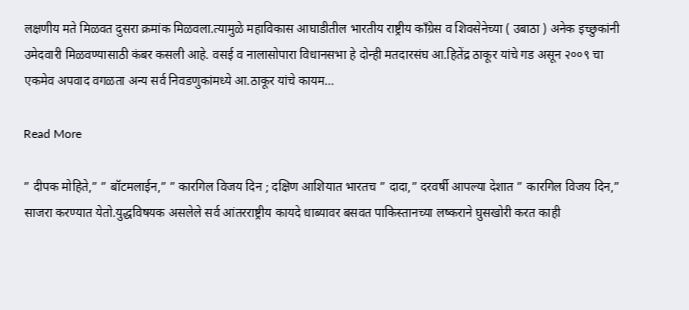लक्षणीय मते मिळवत दुसरा क्रमांक मिळवला.त्यामुळे महाविकास आघाडीतील भारतीय राष्ट्रीय काँग्रेस व शिवसेनेच्या ( उबाठा ) अनेक इच्छुकांनी उमेदवारी मिळवण्यासाठी कंबर कसली आहे. वसई व नालासोपारा विधानसभा हे दोन्ही मतदारसंघ आ.हितेंद्र ठाकूर यांचे गड असून २००९ चा एकमेव अपवाद वगळता अन्य सर्व निवडणुकांमध्ये आ.ठाकूर यांचे कायम…

Read More

” दीपक मोहिते,” ” बॉटमलाईन,” ” कारगिल विजय दिन ; दक्षिण आशियात भारतच ” दादा,” दरवर्षी आपल्या देशात ” कारगिल विजय दिन,” साजरा करण्यात येतो.युद्धविषयक असलेले सर्व आंतरराष्ट्रीय कायदे धाब्यावर बसवत पाकिस्तानच्या लष्कराने घुसखोरी करत काही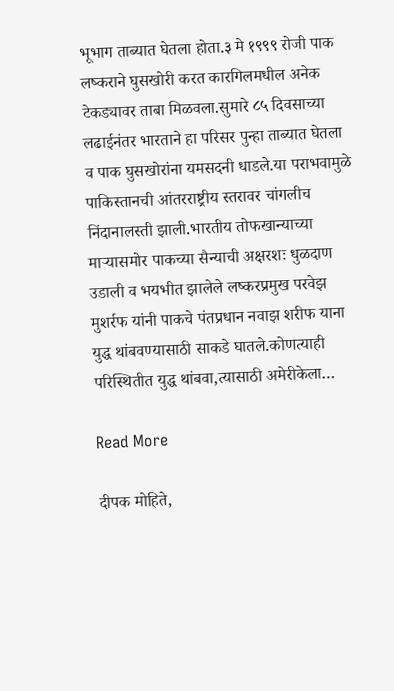भूभाग ताब्यात घेतला होता.३ मे १९९९ रोजी पाक लष्कराने घुसखोरी करत कारगिलमधील अनेक टेकड्यावर ताबा मिळवला.सुमारे ८५ दिवसाच्या लढाईनंतर भारताने हा परिसर पुन्हा ताब्यात घेतला व पाक घुसखोरांना यमसदनी धाडले.या पराभवामुळे पाकिस्तानची आंतरराष्ट्रीय स्तरावर चांगलीच निंदानालस्ती झाली.भारतीय तोफखान्याच्या माऱ्यासमोर पाकच्या सैन्याची अक्षरशः धुळदाण उडाली व भयभीत झालेले लष्करप्रमुख परवेझ मुशर्रफ यांनी पाकचे पंतप्रधान नवाझ शरीफ याना युद्ध थांबवण्यासाठी साकडे घातले.कोणत्याही परिस्थितीत युद्ध थांबवा,त्यासाठी अमेरीकेला…

Read More

दीपक मोहिते,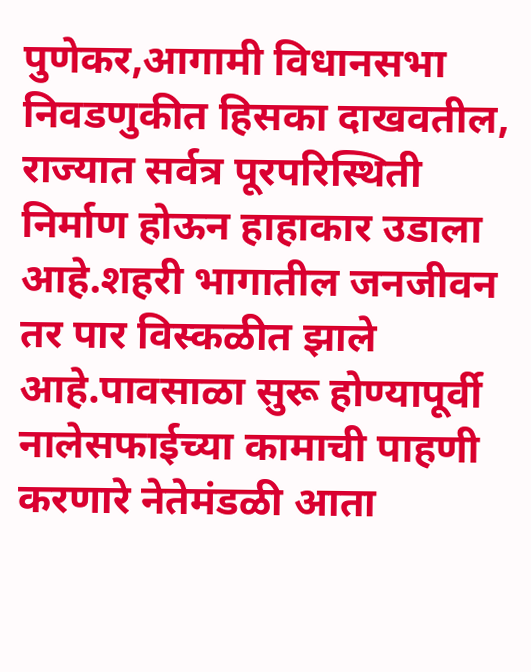पुणेकर,आगामी विधानसभा निवडणुकीत हिसका दाखवतील, राज्यात सर्वत्र पूरपरिस्थिती निर्माण होऊन हाहाकार उडाला आहे.शहरी भागातील जनजीवन तर पार विस्कळीत झाले आहे.पावसाळा सुरू होण्यापूर्वी नालेसफाईच्या कामाची पाहणी करणारे नेतेमंडळी आता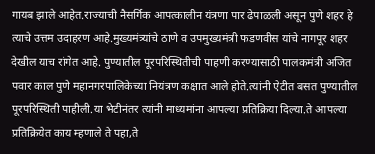गायब झाले आहेत.राज्याची नैसर्गिक आपत्कालीन यंत्रणा पार ढेपाळली असून पुणे शहर हे त्याचे उत्तम उदाहरण आहे.मुख्यमंत्र्यांचे ठाणे व उपमुख्यमंत्री फडणवीस यांचे नागपूर शहर देखील याच रांगेत आहे. पुण्यातील पूरपरिस्थितीची पाहणी करण्यासाठी पालकमंत्री अजित पवार काल पुणे महानगरपालिकेच्या नियंत्रण कक्षात आले होते.त्यांनी ऐटीत बसत पुण्यातील पूरपरिस्थिती पाहीली.या भेटीनंतर त्यांनी माध्यमांना आपल्या प्रतिक्रिया दिल्या.ते आपल्या प्रतिक्रियेत काय म्हणाले ते पहा,ते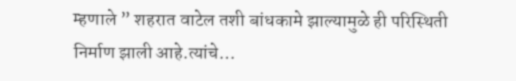म्हणाले ” शहरात वाटेल तशी बांधकामे झाल्यामुळे ही परिस्थिती निर्माण झाली आहे.त्यांचे…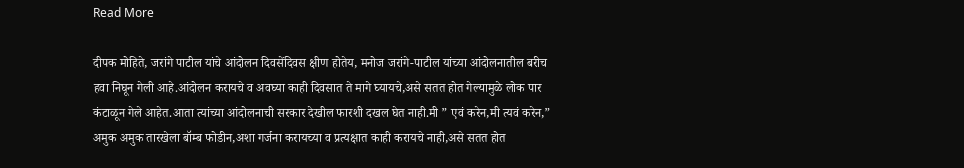Read More

दीपक मोहिते, जरांगे पाटील यांचे आंदोलन दिवसेंदिवस क्षीण होतेय, मनोज जरांगे-पाटील यांच्या आंदोलनातील बरीच हवा निघून गेली आहे.आंदोलन करायचे व अवघ्या काही दिवसात ते मागे घ्यायचे,असे सतत होत गेल्यामुळे लोक पार कंटाळून गेले आहेत.आता त्यांच्या आंदोलनाची सरकार देखील फारशी दखल घेत नाही.मी ” एवं करेन,मी त्यवं करेन,” अमुक अमुक तारखेला बॉम्ब फोडीन,अशा गर्जना करायच्या व प्रत्यक्षात काही करायचे नाही,असे सतत होत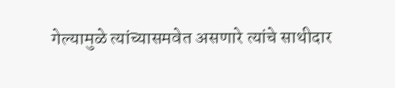गेल्यामुळे त्यांच्यासमवेत असणारे त्यांचे साथीदार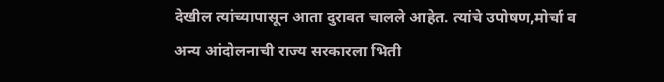देखील त्यांच्यापासून आता दुरावत चालले आहेत. त्यांचे उपोषण,मोर्चा व अन्य आंदोलनाची राज्य सरकारला भिती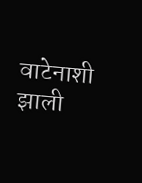वाटेनाशी झाली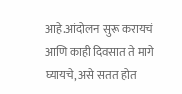आहे.आंदोलन सुरू करायचं आणि काही दिवसात ते मागे घ्यायचे, असे सतत होत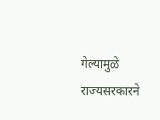गेल्यामुळे राज्यसरकारने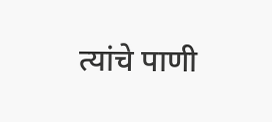त्यांचे पाणी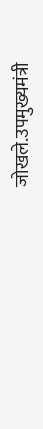जोखले.उपमुख्यमंत्री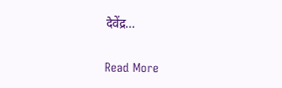देवेंद्र…

Read More